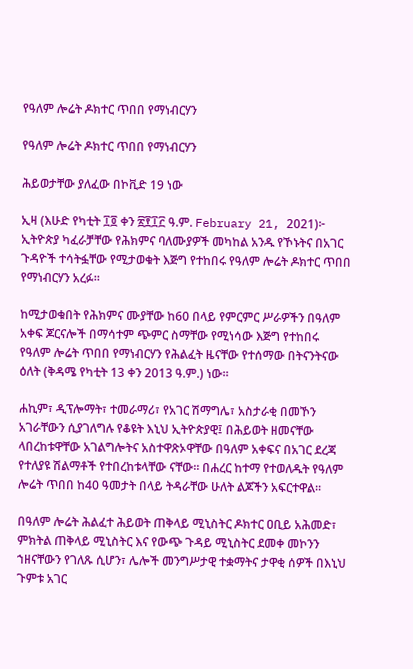የዓለም ሎሬት ዶክተር ጥበበ የማነብርሃን

የዓለም ሎሬት ዶክተር ጥበበ የማነብርሃን

ሕይወታቸው ያለፈው በኮቪድ 19 ነው

ኢዛ (እሁድ የካቲት ፲፬ ቀን ፳፻፲፫ ዓ.ም. February 21, 2021)፦ ኢትዮጵያ ካፈራቻቸው የሕክምና ባለሙያዎች መካከል አንዱ የኾኑትና በአገር ጉዳዮች ተሳትፏቸው የሚታወቁት እጅግ የተከበሩ የዓለም ሎሬት ዶክተር ጥበበ የማነብርሃን አረፉ።

ከሚታወቁበት የሕክምና ሙያቸው ከ60 በላይ የምርምር ሥራዎችን በዓለም አቀፍ ጆርናሎች በማሳተም ጭምር ስማቸው የሚነሳው እጅግ የተከበሩ የዓለም ሎሬት ጥበበ የማነብርሃን የሕልፈት ዜናቸው የተሰማው በትናንትናው ዕለት (ቅዳሜ የካቲት 13 ቀን 2013 ዓ.ም.) ነው።

ሐኪም፣ ዲፕሎማት፣ ተመራማሪ፣ የአገር ሽማግሌ፣ አስታራቂ በመኾን አገራቸውን ሲያገለግሉ የቆዩት እኒህ ኢትዮጵያዊ፤ በሕይወት ዘመናቸው ላበረከቱዋቸው አገልግሎትና አስተዋጽኦዋቸው በዓለም አቀፍና በአገር ደረጃ የተለያዩ ሽልማቶች የተበረከቱላቸው ናቸው። በሐረር ከተማ የተወለዱት የዓለም ሎሬት ጥበበ ከ40 ዓመታት በላይ ትዳራቸው ሁለት ልጆችን አፍርተዋል።

በዓለም ሎሬት ሕልፈተ ሕይወት ጠቅላይ ሚኒስትር ዶክተር ዐቢይ አሕመድ፣ ምክትል ጠቅላይ ሚኒስትር እና የውጭ ጉዳይ ሚኒስትር ደመቀ መኮንን ኀዘናቸውን የገለጹ ሲሆን፣ ሌሎች መንግሥታዊ ተቋማትና ታዋቂ ሰዎች በእኒህ ጉምቱ አገር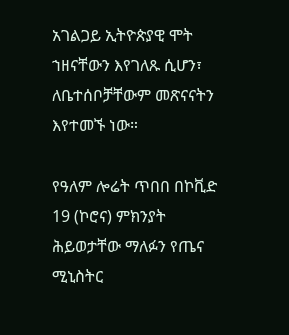አገልጋይ ኢትዮጵያዊ ሞት ኀዘናቸውን እየገለጹ ሲሆን፣ ለቤተሰቦቻቸውም መጽናናትን እየተመኙ ነው።

የዓለም ሎሬት ጥበበ በኮቪድ 19 (ኮሮና) ምክንያት ሕይወታቸው ማለፉን የጤና ሚኒስትር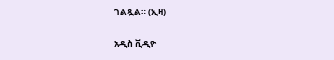ገልጿል። (ኢዛ)

አዲስ ቪዲዮ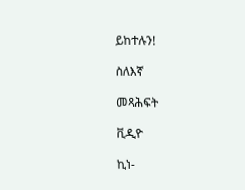ይከተሉን!

ስለእኛ

መጻሕፍት

ቪዲዮ

ኪነ-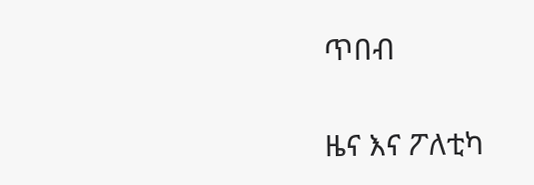ጥበብ

ዜና እና ፖለቲካ